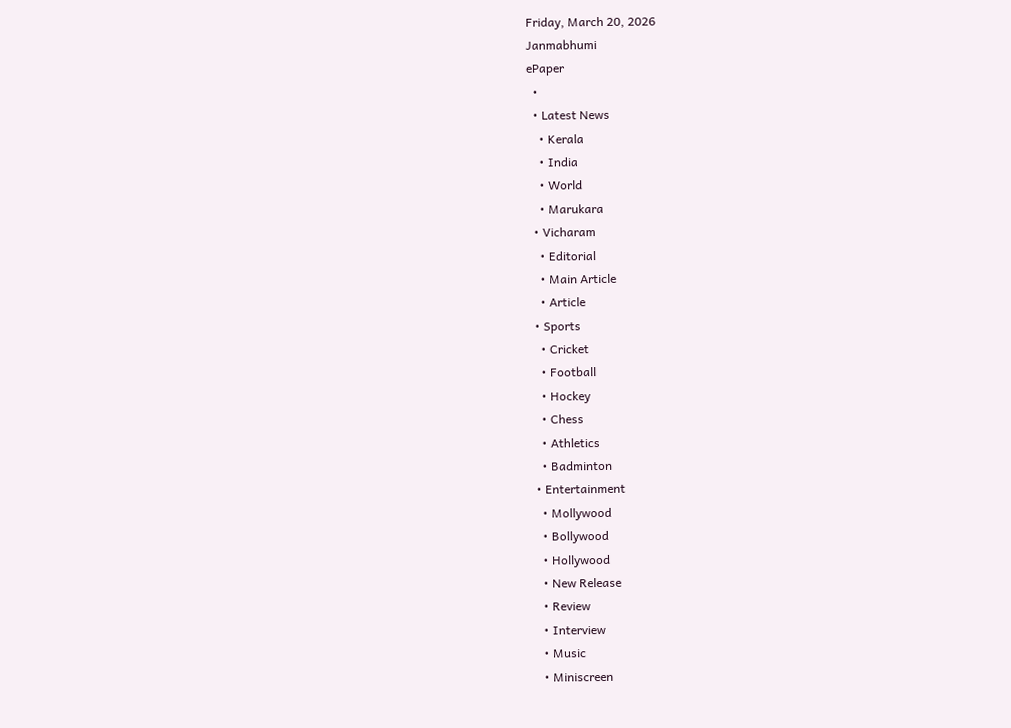Friday, March 20, 2026
Janmabhumi
ePaper
  •
  • Latest News
    • Kerala
    • India
    • World
    • Marukara
  • Vicharam
    • Editorial
    • Main Article
    • Article
  • Sports
    • Cricket
    • Football
    • Hockey
    • Chess
    • Athletics
    • Badminton
  • Entertainment
    • Mollywood
    • Bollywood
    • Hollywood
    • New Release
    • Review
    • Interview
    • Music
    • Miniscreen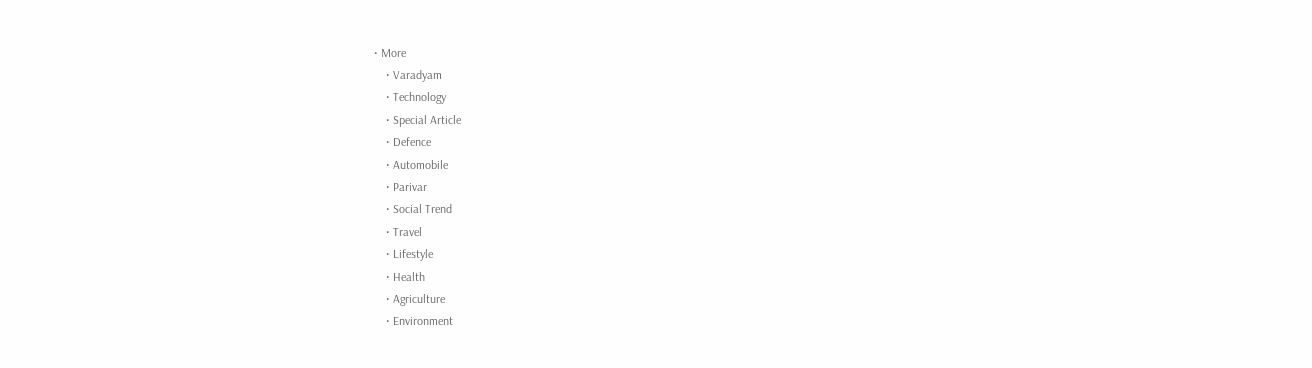• More
    • Varadyam
    • Technology
    • Special Article
    • Defence
    • Automobile
    • Parivar
    • Social Trend
    • Travel
    • Lifestyle
    • Health
    • Agriculture
    • Environment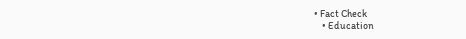• Fact Check
    • Education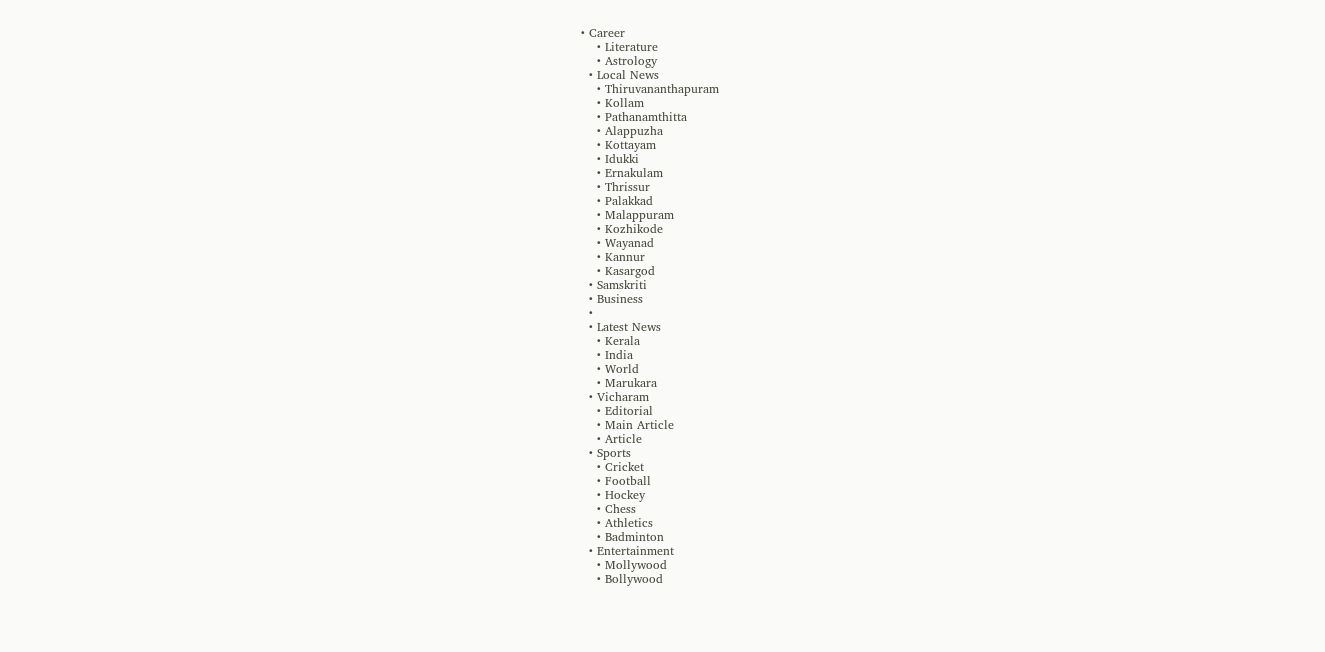• Career
    • Literature
    • Astrology
  • Local News
    • Thiruvananthapuram
    • Kollam
    • Pathanamthitta
    • Alappuzha
    • Kottayam
    • Idukki
    • Ernakulam
    • Thrissur
    • Palakkad
    • Malappuram
    • Kozhikode
    • Wayanad
    • Kannur
    • Kasargod
  • Samskriti
  • Business
  •
  • Latest News
    • Kerala
    • India
    • World
    • Marukara
  • Vicharam
    • Editorial
    • Main Article
    • Article
  • Sports
    • Cricket
    • Football
    • Hockey
    • Chess
    • Athletics
    • Badminton
  • Entertainment
    • Mollywood
    • Bollywood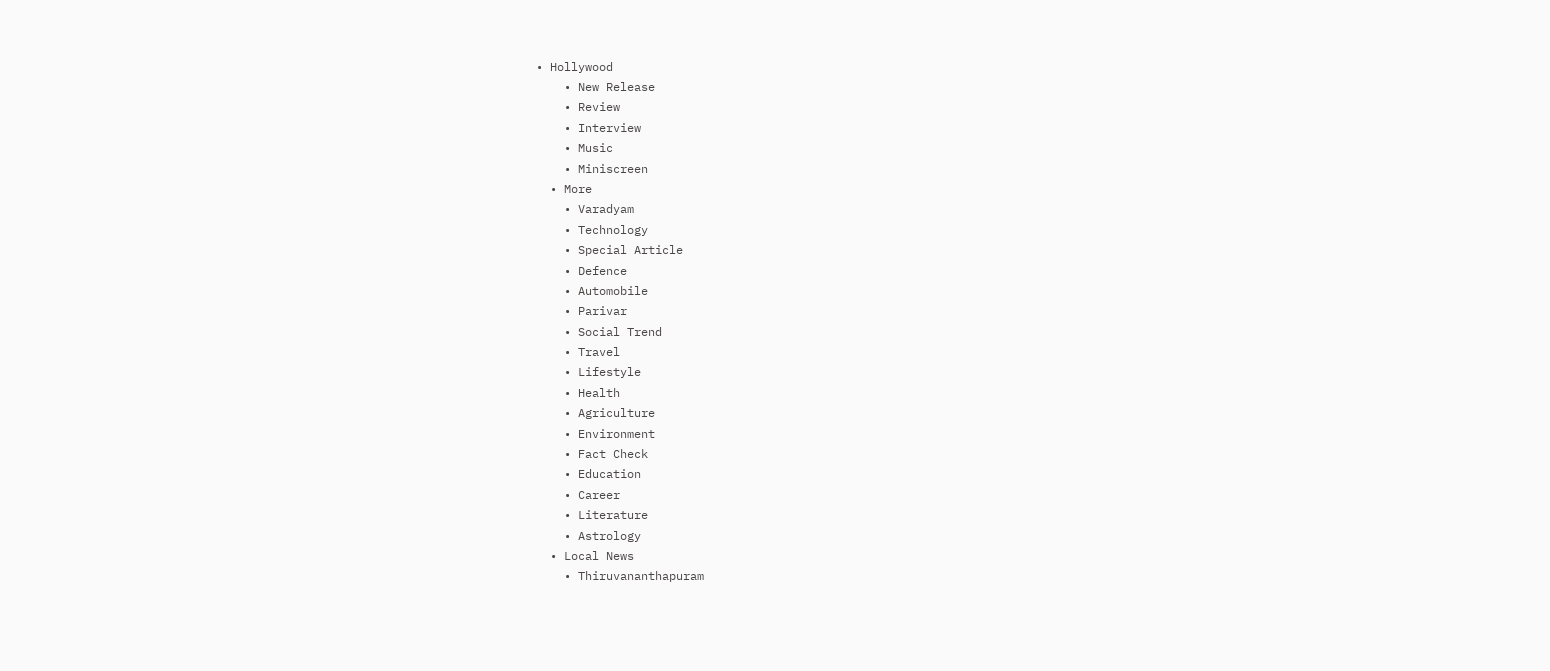• Hollywood
    • New Release
    • Review
    • Interview
    • Music
    • Miniscreen
  • More
    • Varadyam
    • Technology
    • Special Article
    • Defence
    • Automobile
    • Parivar
    • Social Trend
    • Travel
    • Lifestyle
    • Health
    • Agriculture
    • Environment
    • Fact Check
    • Education
    • Career
    • Literature
    • Astrology
  • Local News
    • Thiruvananthapuram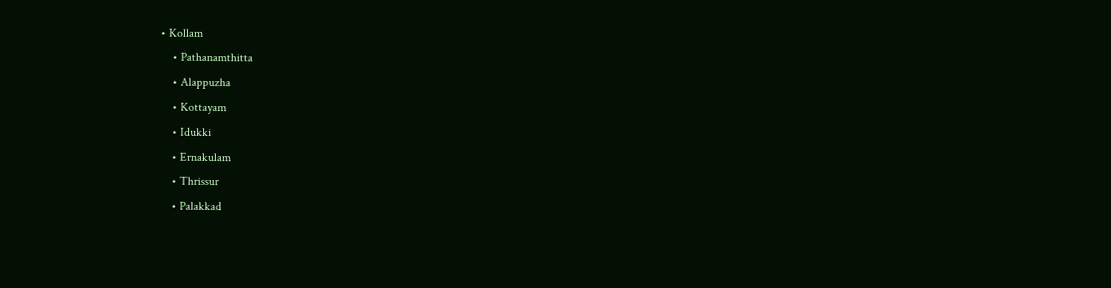• Kollam
    • Pathanamthitta
    • Alappuzha
    • Kottayam
    • Idukki
    • Ernakulam
    • Thrissur
    • Palakkad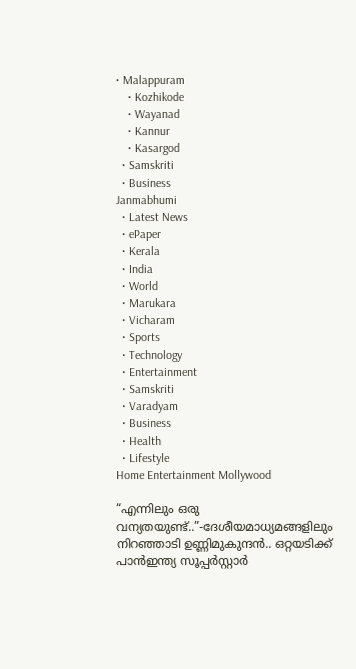• Malappuram
    • Kozhikode
    • Wayanad
    • Kannur
    • Kasargod
  • Samskriti
  • Business
Janmabhumi
  • Latest News
  • ePaper
  • Kerala
  • India
  • World
  • Marukara
  • Vicharam
  • Sports
  • Technology
  • Entertainment
  • Samskriti
  • Varadyam
  • Business
  • Health
  • Lifestyle
Home Entertainment Mollywood

“എന്നിലും ഒരു വന്യതയുണ്ട്..”-ദേശീയമാധ്യമങ്ങളിലും നിറഞ്ഞാടി ഉണ്ണിമുകുന്ദന്‍.. ഒറ്റയടിക്ക് പാന്‍ഇന്ത്യ സൂപ്പര്‍സ്റ്റാര്‍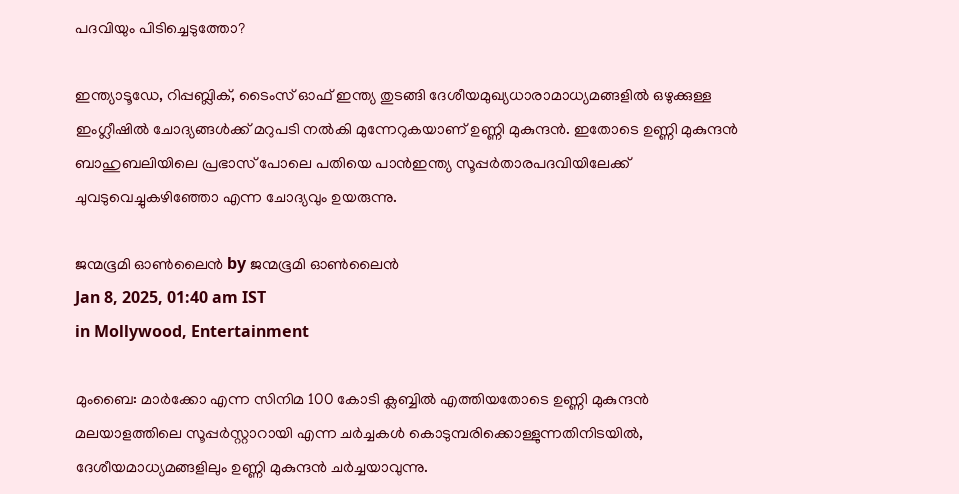പദവിയും പിടിച്ചെടുത്തോ?

ഇന്ത്യാടൂഡേ, റിപ്പബ്ലിക്, ടൈംസ് ഓഫ് ഇന്ത്യ തുടങ്ങി ദേശീയമുഖ്യധാരാമാധ്യമങ്ങളില്‍ ഒഴുക്കുള്ള ഇംഗ്ലീഷില്‍ ചോദ്യങ്ങള്‍ക്ക് മറുപടി നല്‍കി മുന്നേറുകയാണ് ഉണ്ണി മുകുന്ദന്‍. ഇതോടെ ഉണ്ണി മുകുന്ദന്‍ ബാഹുബലിയിലെ പ്രഭാസ് പോലെ പതിയെ പാന്‍ഇന്ത്യ സൂപ്പര്‍താരപദവിയിലേക്ക് ചുവടുവെച്ചുകഴിഞ്ഞോ എന്ന ചോദ്യവും ഉയരുന്നു.

ജന്മഭൂമി ഓണ്‍ലൈന്‍ by ജന്മഭൂമി ഓണ്‍ലൈന്‍
Jan 8, 2025, 01:40 am IST
in Mollywood, Entertainment

മുംബൈ: മാര്‍ക്കോ എന്ന സിനിമ 100 കോടി ക്ലബ്ബില്‍ എത്തിയതോടെ ഉണ്ണി മുകുന്ദന്‍ മലയാളത്തിലെ സൂപ്പര്‍സ്റ്റാറായി എന്ന ചര്‍ച്ചകള്‍ കൊടുമ്പരിക്കൊള്ളുന്നതിനിടയില്‍, ദേശീയമാധ്യമങ്ങളിലും ഉണ്ണി മുകുന്ദന്‍ ചര്‍ച്ചയാവുന്നു.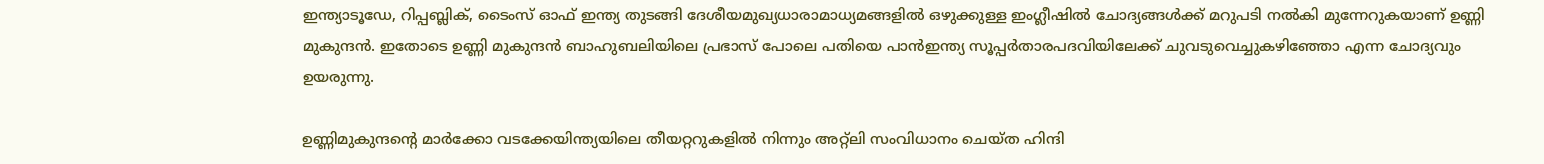ഇന്ത്യാടൂഡേ, റിപ്പബ്ലിക്, ടൈംസ് ഓഫ് ഇന്ത്യ തുടങ്ങി ദേശീയമുഖ്യധാരാമാധ്യമങ്ങളില്‍ ഒഴുക്കുള്ള ഇംഗ്ലീഷില്‍ ചോദ്യങ്ങള്‍ക്ക് മറുപടി നല്‍കി മുന്നേറുകയാണ് ഉണ്ണി മുകുന്ദന്‍. ഇതോടെ ഉണ്ണി മുകുന്ദന്‍ ബാഹുബലിയിലെ പ്രഭാസ് പോലെ പതിയെ പാന്‍ഇന്ത്യ സൂപ്പര്‍താരപദവിയിലേക്ക് ചുവടുവെച്ചുകഴിഞ്ഞോ എന്ന ചോദ്യവും ഉയരുന്നു.

ഉണ്ണിമുകുന്ദന്റെ മാര്‍ക്കോ വടക്കേയിന്ത്യയിലെ തീയറ്ററുകളില്‍ നിന്നും അറ്റ്ലി സംവിധാനം ചെയ്ത ഹിന്ദി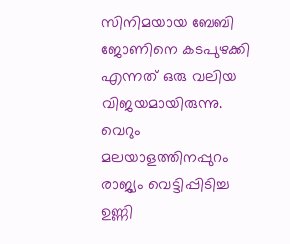സിനിമയായ ബേബി ജോണിനെ കടപുഴക്കി എന്നത് ഒരു വലിയ വിജയമായിരുന്നു. വെറും മലയാളത്തിനപ്പുറം രാജ്യം വെട്ടിപ്പിടിച്ച ഉണ്ണി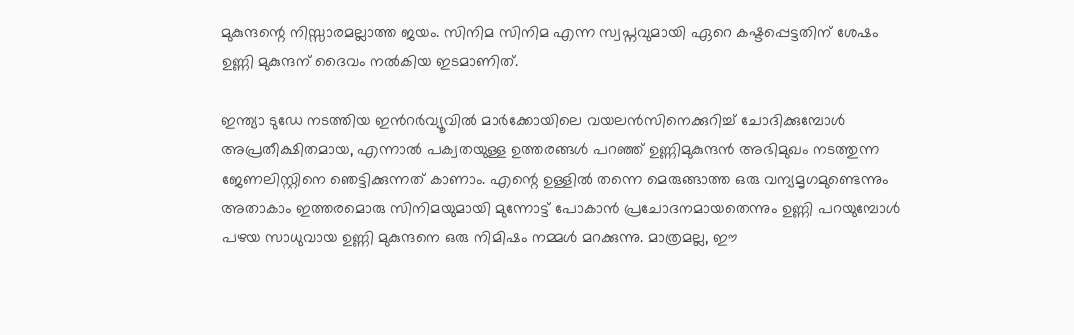മുകുന്ദന്റെ നിസ്സാരമല്ലാത്ത ജയം. സിനിമ സിനിമ എന്ന സ്വപ്നവുമായി ഏറെ കഷ്ടപ്പെട്ടതിന് ശേഷം ഉണ്ണി മുകുന്ദന് ദൈവം നല്‍കിയ ഇടമാണിത്.

ഇന്ത്യാ ടുഡേ നടത്തിയ ഇന്‍റര്‍വ്യൂവില്‍ മാര്‍ക്കോയിലെ വയലന്‍സിനെക്കുറിച്ച് ചോദിക്കുമ്പോള്‍ അപ്രതീക്ഷിതമായ, എന്നാല്‍ പക്വതയുള്ള ഉത്തരങ്ങള്‍ പറഞ്ഞ് ഉണ്ണിമുകുന്ദന്‍ അഭിമുഖം നടത്തുന്ന ജേണലിസ്റ്റിനെ ഞെട്ടിക്കുന്നത് കാണാം. എന്റെ ഉള്ളില്‍ തന്നെ മെരുങ്ങാത്ത ഒരു വന്യമൃഗമുണ്ടെന്നും അതാകാം ഇത്തരമൊരു സിനിമയുമായി മുന്നോട്ട് പോകാന്‍ പ്രചോദനമായതെന്നും ഉണ്ണി പറയുമ്പോള്‍ പഴയ സാധുവായ ഉണ്ണി മുകുന്ദനെ ഒരു നിമിഷം നമ്മള്‍ മറക്കുന്നു. മാത്രമല്ല, ഈ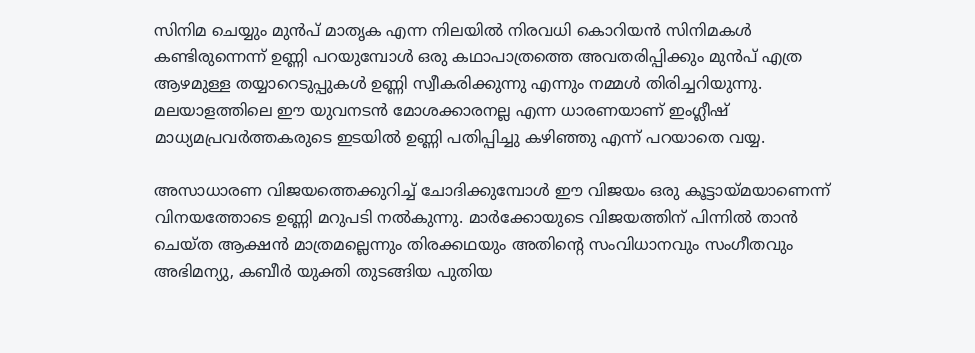സിനിമ ചെയ്യും മുന്‍പ് മാതൃക എന്ന നിലയില്‍ നിരവധി കൊറിയന്‍ സിനിമകള്‍ കണ്ടിരുന്നെന്ന് ഉണ്ണി പറയുമ്പോള്‍ ഒരു കഥാപാത്രത്തെ അവതരിപ്പിക്കും മുന്‍പ് എത്ര ആഴമുള്ള തയ്യാറെടുപ്പുകള്‍ ഉണ്ണി സ്വീകരിക്കുന്നു എന്നും നമ്മള്‍ തിരിച്ചറിയുന്നു. മലയാളത്തിലെ ഈ യുവനടന്‍ മോശക്കാരനല്ല എന്ന ധാരണയാണ് ഇംഗ്ലീഷ് മാധ്യമപ്രവര്‍ത്തകരുടെ ഇടയില്‍ ഉണ്ണി പതിപ്പിച്ചു കഴിഞ്ഞു എന്ന് പറയാതെ വയ്യ.

അസാധാരണ വിജയത്തെക്കുറിച്ച് ചോദിക്കുമ്പോള്‍ ഈ വിജയം ഒരു കൂട്ടായ്‌മയാണെന്ന് വിനയത്തോടെ ഉണ്ണി മറുപടി നല്‍കുന്നു. മാര്‍ക്കോയുടെ വിജയത്തിന് പിന്നില്‍ താന്‍ ചെയ്ത ആക്ഷന്‍ മാത്രമല്ലെന്നും തിരക്കഥയും അതിന്റെ സംവിധാനവും സംഗീതവും അഭിമന്യു, കബീര്‍ യുക്തി തുടങ്ങിയ പുതിയ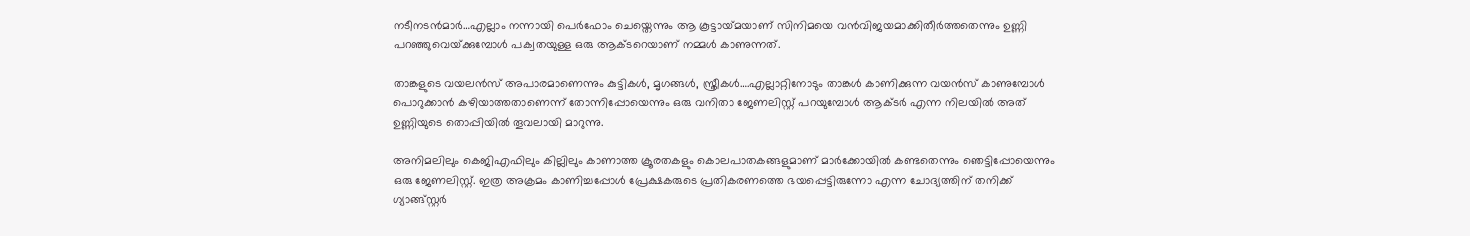നടീനടന്‍മാര്‍…എല്ലാം നന്നായി പെര്‍ഫോം ചെയ്തെന്നും ആ കൂട്ടായ്‌മയാണ് സിനിമയെ വന്‍വിജയമാക്കിതീര്‍ത്തതെന്നും ഉണ്ണി പറഞ്ഞുവെയ്‌ക്കുമ്പോള്‍ പക്വതയുള്ള ഒരു ആക്ടറെയാണ് നമ്മള്‍ കാണുന്നത്.

താങ്കളുടെ വയലന്‍സ് അപാരമാണെന്നും കുട്ടികള്‍, മൃഗങ്ങള്‍, സ്ത്രീകള്‍….എല്ലാറ്റിനോടും താങ്കള്‍ കാണിക്കുന്ന വയന്‍സ് കാണുമ്പോള്‍ പൊറുക്കാന്‍ കഴിയാത്തതാണെന്ന് തോന്നിപ്പോയെന്നും ഒരു വനിതാ ജേണലിസ്റ്റ് പറയുമ്പോള്‍ ആക്ടര്‍ എന്ന നിലയില്‍ അത് ഉണ്ണിയുടെ തൊപ്പിയില്‍ തൂവലായി മാറുന്നു.

അനിമലിലും കെജിഎഫിലും കില്ലിലും കാണാത്ത ക്രൂരതകളും കൊലപാതകങ്ങളുമാണ് മാര്‍ക്കോയില്‍ കണ്ടതെന്നും ഞെട്ടിപ്പോയെന്നും ഒരു ജേണലിസ്റ്റ്. ഇത്ര അക്രമം കാണിച്ചപ്പോള്‍ പ്രേക്ഷകരുടെ പ്രതികരണത്തെ ഭയപ്പെട്ടിരുന്നോ എന്ന ചോദ്യത്തിന് തനിക്ക് ഗ്യാങ്ങ്സ്റ്റര്‍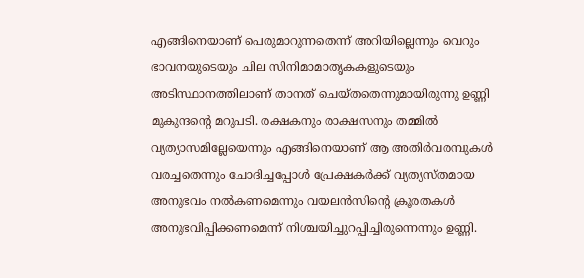എങ്ങിനെയാണ് പെരുമാറുന്നതെന്ന് അറിയില്ലെന്നും വെറും ഭാവനയുടെയും ചില സിനിമാമാതൃകകളുടെയും അടിസ്ഥാനത്തിലാണ് താനത് ചെയ്തതെന്നുമായിരുന്നു ഉണ്ണി മുകുന്ദന്റെ മറുപടി. രക്ഷകനും രാക്ഷസനും തമ്മില്‍ വ്യത്യാസമില്ലേയെന്നും എങ്ങിനെയാണ് ആ അതിര്‍വരമ്പുകള്‍ വരച്ചതെന്നും ചോദിച്ചപ്പോള്‍ പ്രേക്ഷകര്‍ക്ക് വ്യത്യസ്തമായ അനുഭവം നല്‍കണമെന്നും വയലന്‍സിന്റെ ക്രൂരതകള്‍ അനുഭവിപ്പിക്കണമെന്ന് നിശ്ചയിച്ചുറപ്പിച്ചിരുന്നെന്നും ഉണ്ണി.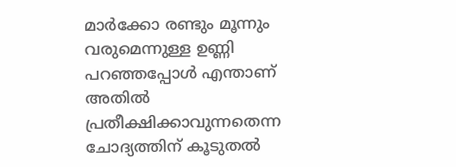മാര്‍ക്കോ രണ്ടും മൂന്നും വരുമെന്നുള്ള ഉണ്ണി പറഞ്ഞപ്പോള്‍ എന്താണ് അതില്‍ പ്രതീക്ഷിക്കാവുന്നതെന്ന ചോദ്യത്തിന് കൂടുതല്‍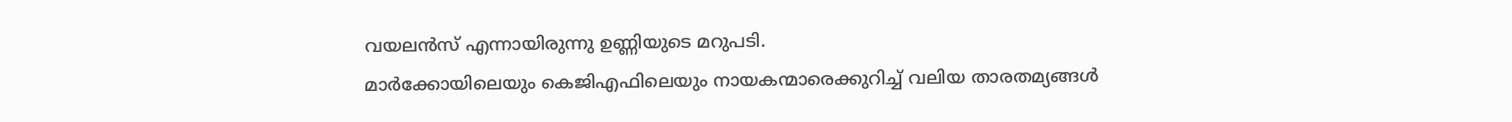വയലന്‍സ് എന്നായിരുന്നു ഉണ്ണിയുടെ മറുപടി.
മാര്‍ക്കോയിലെയും കെജിഎഫിലെയും നായകന്മാരെക്കുറിച്ച് വലിയ താരതമ്യങ്ങള്‍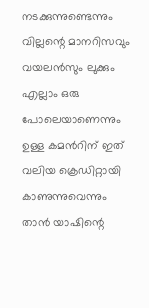നടക്കുന്നുണ്ടെന്നും വില്ലന്റെ മാനറിസവും വയലന്‍സും ലുക്കും എല്ലാം ഒരു പോലെയാണെന്നും ഉള്ള കമന്‍റിന് ഇത് വലിയ ക്രെഡിറ്റായി കാണുന്നുവെന്നും താന്‍ യാഷിന്റെ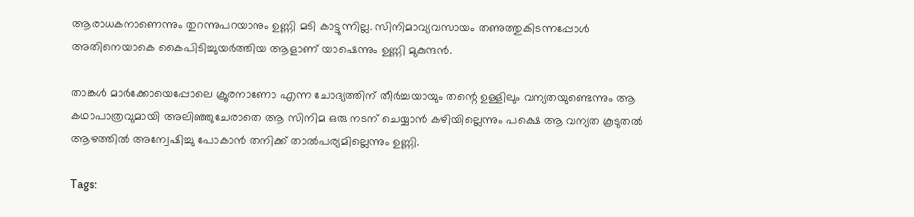ആരാധകനാണെന്നും തുറന്നുപറയാനും ഉണ്ണി മടി കാട്ടുന്നില്ല. സിനിമാവ്യവസായം തണുത്തുകിടന്നപ്പോള്‍ അതിനെയാകെ കൈപിടിച്ചുയര്‍ത്തിയ ആളാണ് യാഷെന്നും ഉണ്ണി മുകുന്ദന്‍.

താങ്കള്‍ മാര്‍ക്കോയെപ്പോലെ ക്രൂരനാണോ എന്ന ചോദ്യത്തിന് തീര്‍ച്ചയായും തന്റെ ഉള്ളിലും വന്യതയുണ്ടെന്നും ആ കഥാപാത്രവുമായി അലിഞ്ഞുചേരാതെ ആ സിനിമ ഒരു നടന് ചെയ്യാന്‍ കഴിയില്ലെന്നും പക്ഷെ ആ വന്യത കൂടുതല്‍ ആഴത്തില്‍ അന്വേഷിച്ചു പോകാന്‍ തനിക്ക് താല്‍പര്യമില്ലെന്നും ഉണ്ണി.

Tags: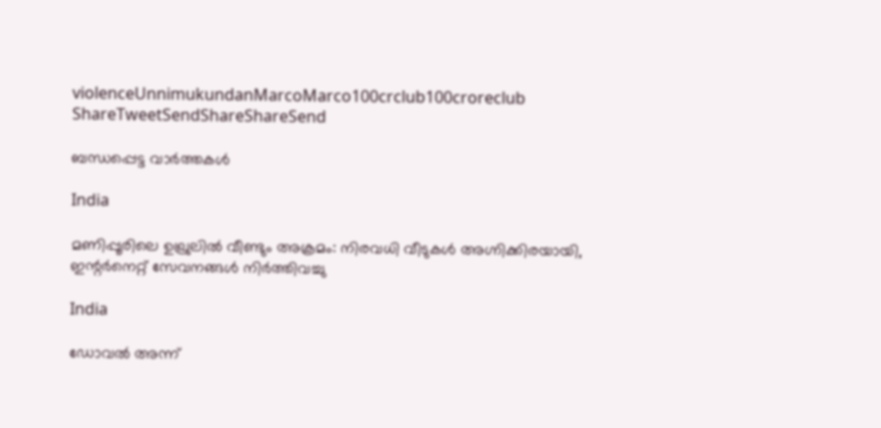violenceUnnimukundanMarcoMarco100crclub100croreclub
ShareTweetSendShareShareSend

ബന്ധപ്പെട്ട വാര്‍ത്തകള്‍

India

മണിപ്പൂരിലെ ഉഖ്രുലിൽ വീണ്ടും അക്രമം: നിരവധി വീടുകൾ അഗ്നിക്കിരയായി, ഇന്റർനെറ്റ് സേവനങ്ങൾ നിർത്തിവച്ചു

India

ഡോവല്‍ അന്ന്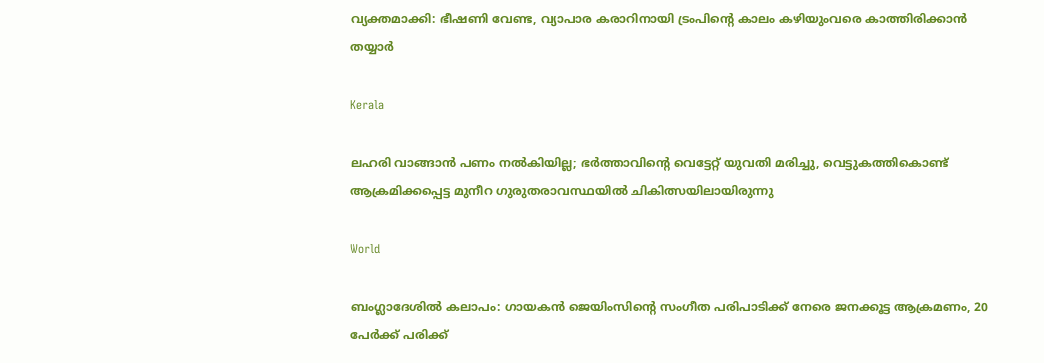വ്യക്തമാക്കി: ഭീഷണി വേണ്ട, വ്യാപാര കരാറിനായി ട്രംപിന്റെ കാലം കഴിയുംവരെ കാത്തിരിക്കാന്‍ തയ്യാര്‍

Kerala

ലഹരി വാങ്ങാൻ പണം നൽകിയില്ല; ഭർത്താവിന്റെ വെട്ടേറ്റ് യുവതി മരിച്ചു, വെട്ടുകത്തികൊണ്ട് ആക്രമിക്കപ്പെട്ട മുനീറ ഗുരുതരാവസ്ഥയിൽ ചികിത്സയിലായിരുന്നു

World

ബംഗ്ലാദേശിൽ കലാപം: ഗായകൻ ജെയിംസിന്റെ സംഗീത പരിപാടിക്ക് നേരെ ജനക്കൂട്ട ആക്രമണം, 20 പേർക്ക് പരിക്ക്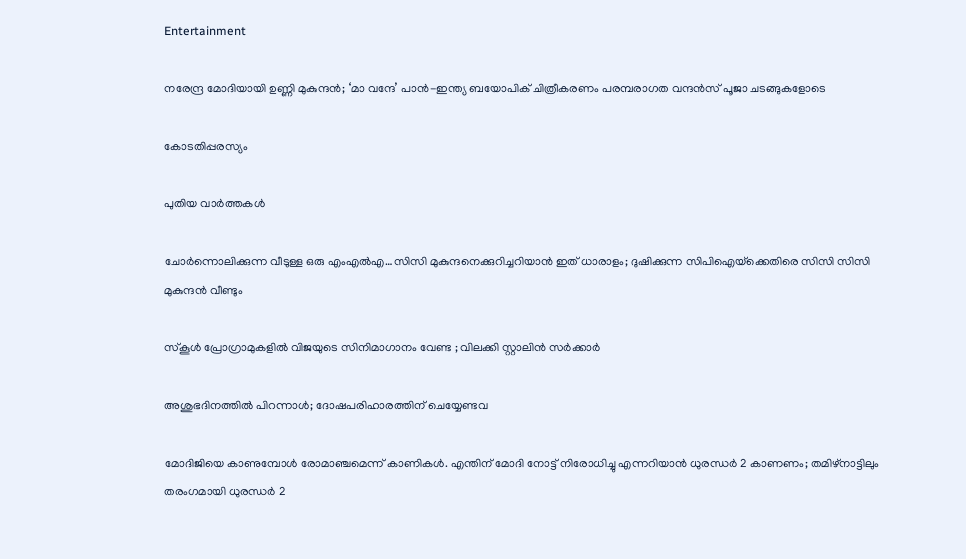Entertainment

നരേന്ദ്ര മോദിയായി ഉണ്ണി മുകുന്ദൻ; ‘മാ വന്ദേ’ പാൻ-ഇന്ത്യ ബയോപിക് ചിത്രീകരണം പരമ്പരാഗത വന്ദൻസ് പൂജാ ചടങ്ങുകളോടെ

കോടതിപ്പരസ്യം

പുതിയ വാര്‍ത്തകള്‍

ചോര്‍ന്നൊലിക്കുന്ന വീടുള്ള ഒരു എംഎല്‍എ…സിസി മുകുന്ദനെക്കുറിച്ചറിയാന്‍ ഇത് ധാരാളം; ദുഷിക്കുന്ന സിപിഐയ്‌ക്കെതിരെ സിസി സിസി മുകുന്ദന്‍ വീണ്ടും

സ്കൂൾ പ്രോഗ്രാമുകളിൽ വിജയുടെ സിനിമാഗാനം വേണ്ട ; വിലക്കി സ്റ്റാലിൻ സർക്കാർ

അശുഭദിനത്തിൽ പിറന്നാൾ; ദോഷപരിഹാരത്തിന് ചെയ്യേണ്ടവ

മോദിജിയെ കാണുമ്പോള്‍ രോമാഞ്ചമെന്ന് കാണികള്‍. എന്തിന് മോദി നോട്ട് നിരോധിച്ചു എന്നറിയാന്‍ ധുരന്ധര്‍ 2 കാണണം; തമിഴ്നാട്ടിലും തരംഗമായി ധുരന്ധര്‍ 2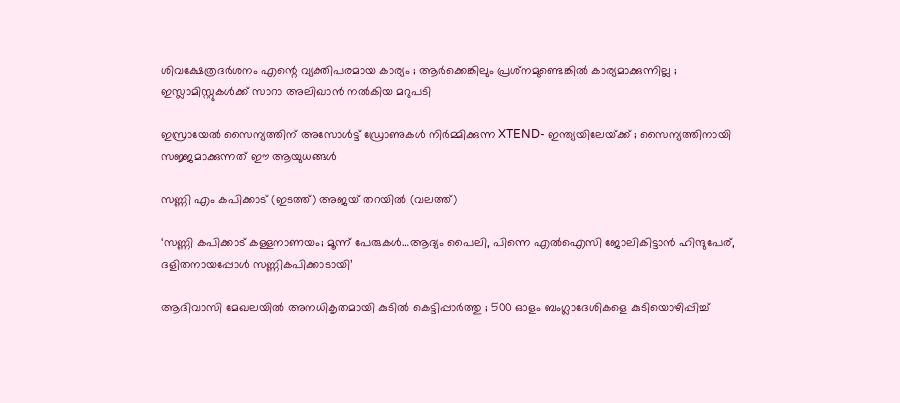ശിവക്ഷേത്രദർശനം എന്റെ വ്യക്തിപരമായ കാര്യം ; ആർക്കെങ്കിലും പ്രശ്‌നമുണ്ടെങ്കിൽ കാര്യമാക്കുന്നില്ല ; ഇസ്ലാമിസ്റ്റുകൾക്ക് സാറാ അലിഖാൻ നൽകിയ മറുപടി

ഇസ്രായേൽ സൈന്യത്തിന് അസോൾട്ട് ഡ്രോണുകൾ നിർമ്മിക്കുന്ന XTEND- ഇന്ത്യയിലേയ്‌ക്ക് ; സൈന്യത്തിനായി സജ്ജമാക്കുന്നത് ഈ ആയുധങ്ങൾ

സണ്ണി എം കപിക്കാട് (ഇടത്ത്) അജയ് തറയില്‍ (വലത്ത്)

‘സണ്ണി കപിക്കാട് കള്ളനാണയം; മൂന്ന് പേരുകള്‍…ആദ്യം പൈലി, പിന്നെ എല്‍ഐസി ജോലികിട്ടാന്‍ ഹിന്ദുപേര്, ദളിതനായപ്പോള്‍ സണ്ണികപിക്കാടായി’

ആദിവാസി മേഖലയിൽ അനധികൃതമായി കുടിൽ കെട്ടിപ്പാർത്തു ; 500 ഓളം ബംഗ്ലാദേശികളെ കുടിയൊഴിപ്പിച്ച്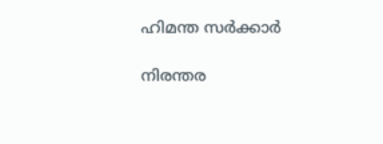ഹിമന്ത സർക്കാർ

നിരന്തര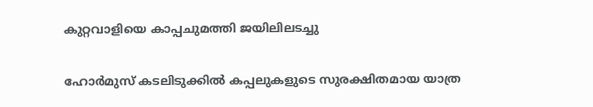കുറ്റവാളിയെ കാപ്പചുമത്തി ജയിലിലടച്ചു

ഹോർമുസ് കടലിടുക്കിൽ കപ്പലുകളുടെ സുരക്ഷിതമായ യാത്ര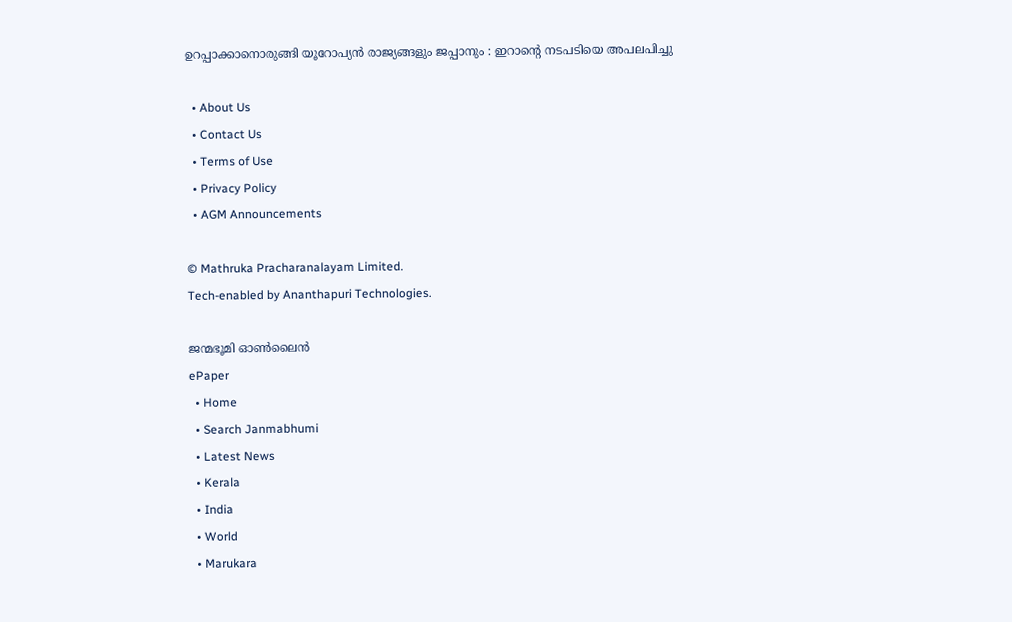ഉറപ്പാക്കാനൊരുങ്ങി യൂറോപ്യൻ രാജ്യങ്ങളും ജപ്പാനും : ഇറാന്റെ നടപടിയെ അപലപിച്ചു

  • About Us
  • Contact Us
  • Terms of Use
  • Privacy Policy
  • AGM Announcements

© Mathruka Pracharanalayam Limited.
Tech-enabled by Ananthapuri Technologies.

ജന്മഭൂമി ഓണ്‍ലൈന്‍
ePaper
  • Home
  • Search Janmabhumi
  • Latest News
  • Kerala
  • India
  • World
  • Marukara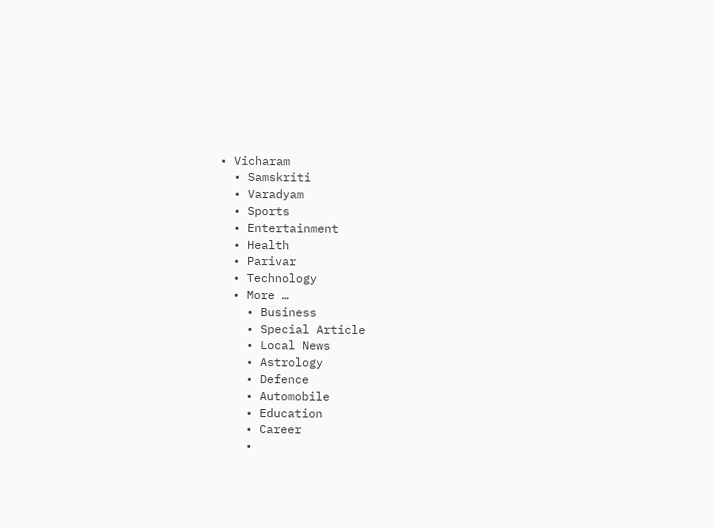• Vicharam
  • Samskriti
  • Varadyam
  • Sports
  • Entertainment
  • Health
  • Parivar
  • Technology
  • More …
    • Business
    • Special Article
    • Local News
    • Astrology
    • Defence
    • Automobile
    • Education
    • Career
    •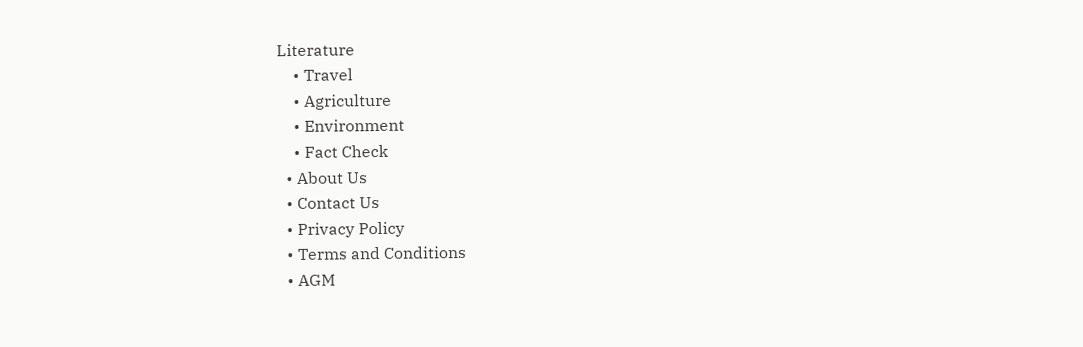Literature
    • Travel
    • Agriculture
    • Environment
    • Fact Check
  • About Us
  • Contact Us
  • Privacy Policy
  • Terms and Conditions
  • AGM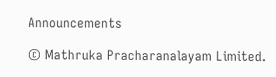Announcements

© Mathruka Pracharanalayam Limited.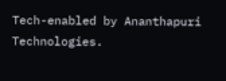Tech-enabled by Ananthapuri Technologies.